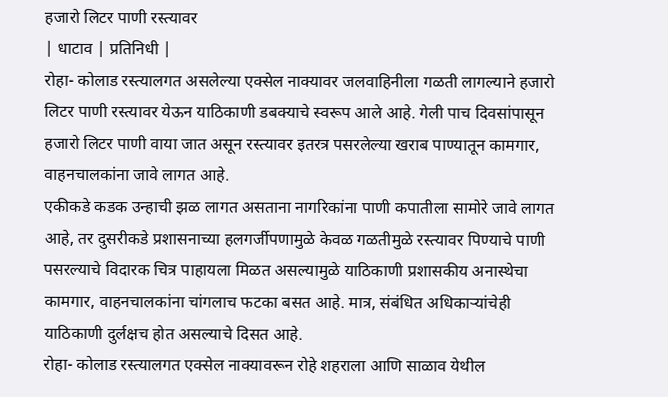हजारो लिटर पाणी रस्त्यावर
| धाटाव | प्रतिनिधी |
रोहा- कोलाड रस्त्यालगत असलेल्या एक्सेल नाक्यावर जलवाहिनीला गळती लागल्याने हजारो लिटर पाणी रस्त्यावर येऊन याठिकाणी डबक्याचे स्वरूप आले आहे. गेली पाच दिवसांपासून हजारो लिटर पाणी वाया जात असून रस्त्यावर इतरत्र पसरलेल्या खराब पाण्यातून कामगार, वाहनचालकांना जावे लागत आहे.
एकीकडे कडक उन्हाची झळ लागत असताना नागरिकांना पाणी कपातीला सामोरे जावे लागत आहे, तर दुसरीकडे प्रशासनाच्या हलगर्जीपणामुळे केवळ गळतीमुळे रस्त्यावर पिण्याचे पाणी पसरल्याचे विदारक चित्र पाहायला मिळत असल्यामुळे याठिकाणी प्रशासकीय अनास्थेचा कामगार, वाहनचालकांना चांगलाच फटका बसत आहे. मात्र, संबंधित अधिकाऱ्यांचेही याठिकाणी दुर्लक्षच होत असल्याचे दिसत आहे.
रोहा- कोलाड रस्त्यालगत एक्सेल नाक्यावरून रोहे शहराला आणि साळाव येथील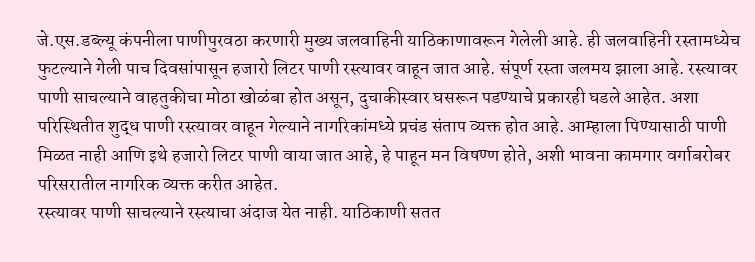जे.एस.डब्ल्यू कंपनीला पाणीपुरवठा करणारी मुख्य जलवाहिनी याठिकाणावरून गेलेली आहे. ही जलवाहिनी रस्तामध्येच फुटल्याने गेली पाच दिवसांपासून हजारो लिटर पाणी रस्त्यावर वाहून जात आहे. संपूर्ण रस्ता जलमय झाला आहे. रस्त्यावर पाणी साचल्याने वाहतुकीचा मोठा खोळंबा होत असून, दुचाकीस्वार घसरून पडण्याचे प्रकारही घडले आहेत. अशा परिस्थितीत शुद्ध पाणी रस्त्यावर वाहून गेल्याने नागरिकांमध्ये प्रचंड संताप व्यक्त होत आहे. आम्हाला पिण्यासाठी पाणी मिळत नाही आणि इथे हजारो लिटर पाणी वाया जात आहे, हे पाहून मन विषण्ण होते, अशी भावना कामगार वर्गाबरोबर परिसरातील नागरिक व्यक्त करीत आहेत.
रस्त्यावर पाणी साचल्याने रस्त्याचा अंदाज येत नाही. याठिकाणी सतत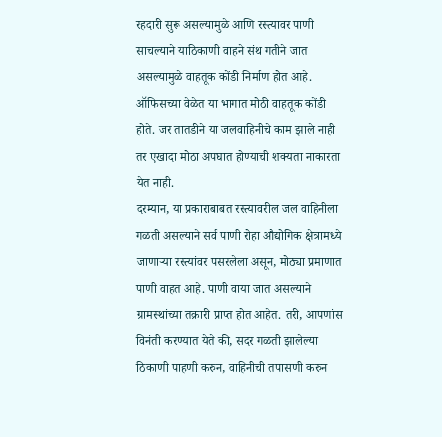रहदारी सुरू असल्यामुळे आणि रस्त्यावर पाणी साचल्याने याठिकाणी वाहने संथ गतीने जात असल्यामुळे वाहतूक कोंडी निर्माण होत आहे. ऑफिसच्या वेळेत या भागात मोठी वाहतूक कोंडी होते. जर तातडीने या जलवाहिनीचे काम झाले नाही तर एखादा मोठा अपघात होण्याची शक्यता नाकारता येत नाही.
दरम्यान, या प्रकाराबाबत रस्त्यावरील जल वाहिनीला गळती असल्याने सर्व पाणी रोहा औद्योगिक क्षेत्रामध्ये जाणाऱ्या रस्त्यांवर पसरलेला असून, मोठ्या प्रमाणात पाणी वाहत आहे. पाणी वाया जात असल्याने ग्रामस्थांच्या तक्रारी प्राप्त होत आहेत. तरी, आपणांस विनंती करण्यात येते की, सदर गळती झालेल्या ठिकाणी पाहणी करुन, वाहिनीची तपासणी करुन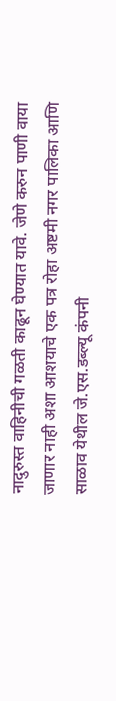नादुरुस्त वाहिनीची गळती काढून घेण्यात यावे. जेणे करुन पाणी वाया जाणार नाही अशा आशयाचे एक पत्र रोहा अष्टमी नगर पालिका आणि साळाव येथील जे.एस.डब्ल्यू कंपनी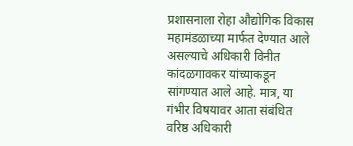प्रशासनाला रोहा औद्योगिक विकास महामंडळाच्या मार्फत देण्यात आले असल्याचे अधिकारी विनीत कांदळगावकर यांच्याकडून सांगण्यात आले आहे. मात्र, या गंभीर विषयावर आता संबंधित वरिष्ठ अधिकारी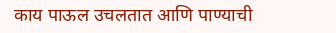काय पाऊल उचलतात आणि पाण्याची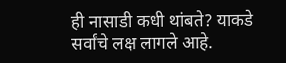ही नासाडी कधी थांबते? याकडे सर्वांचे लक्ष लागले आहे.